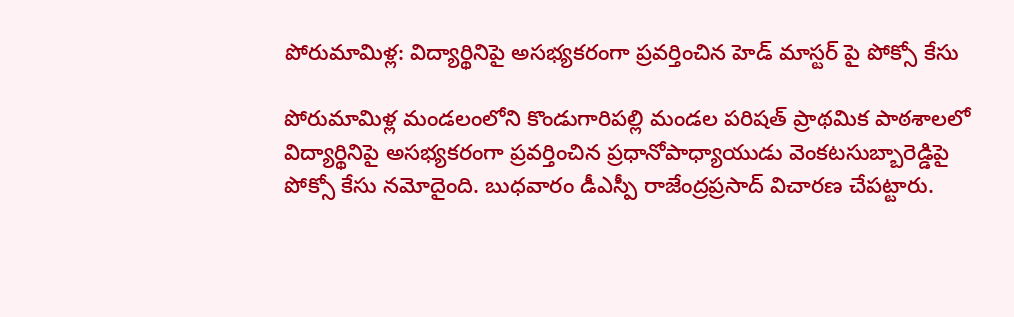పోరుమామిళ్ల: విద్యార్థినిపై అసభ్యకరంగా ప్రవర్తించిన హెడ్ మాస్టర్ పై పోక్సో కేసు

పోరుమామిళ్ల మండలంలోని కొండుగారిపల్లి మండల పరిషత్ ప్రాథమిక పాఠశాలలో విద్యార్థినిపై అసభ్యకరంగా ప్రవర్తించిన ప్రధానోపాధ్యాయుడు వెంకటసుబ్బారెడ్డిపై పోక్సో కేసు నమోదైంది. బుధవారం డీఎస్పీ రాజేంద్రప్రసాద్ విచారణ చేపట్టారు.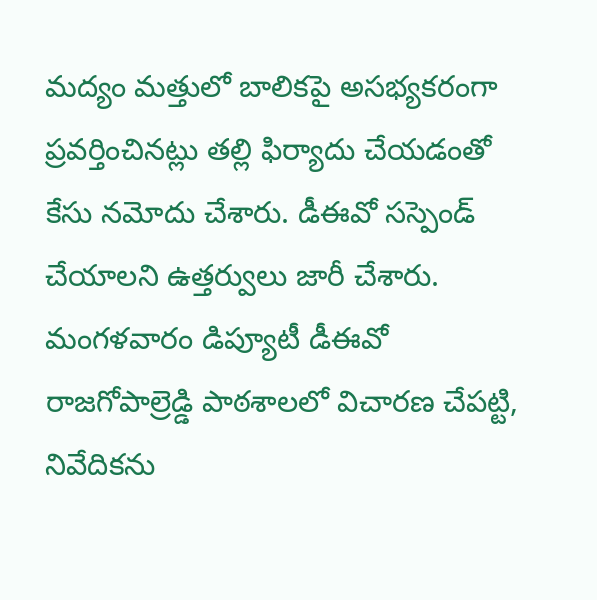మద్యం మత్తులో బాలికపై అసభ్యకరంగా ప్రవర్తించినట్లు తల్లి ఫిర్యాదు చేయడంతో కేసు నమోదు చేశారు. డీఈవో సస్పెండ్ చేయాలని ఉత్తర్వులు జారీ చేశారు. మంగళవారం డిప్యూటీ డీఈవో రాజగోపాల్రెడ్డి పాఠశాలలో విచారణ చేపట్టి, నివేదికను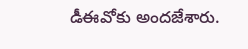డీఈవోకు అందజేశారు.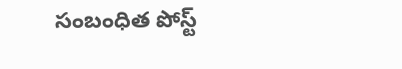సంబంధిత పోస్ట్